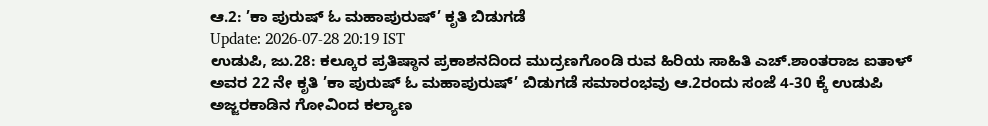ಆ.2: ’ಕಾ ಪುರುಷ್ ಓ ಮಹಾಪುರುಷ್’ ಕೃತಿ ಬಿಡುಗಡೆ
Update: 2026-07-28 20:19 IST
ಉಡುಪಿ, ಜು.28: ಕಲ್ಕೂರ ಪ್ರತಿಷ್ಠಾನ ಪ್ರಕಾಶನದಿಂದ ಮುದ್ರಣಗೊಂಡಿ ರುವ ಹಿರಿಯ ಸಾಹಿತಿ ಎಚ್.ಶಾಂತರಾಜ ಐತಾಳ್ ಅವರ 22 ನೇ ಕೃತಿ ’ಕಾ ಪುರುಷ್ ಓ ಮಹಾಪುರುಷ್’ ಬಿಡುಗಡೆ ಸಮಾರಂಭವು ಆ.2ರಂದು ಸಂಜೆ 4-30 ಕ್ಕೆ ಉಡುಪಿ ಅಜ್ಜರಕಾಡಿನ ಗೋವಿಂದ ಕಲ್ಯಾಣ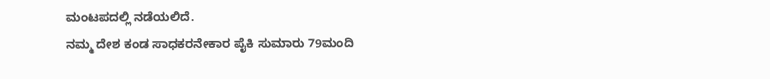ಮಂಟಪದಲ್ಲಿ ನಡೆಯಲಿದೆ.
ನಮ್ಮ ದೇಶ ಕಂಡ ಸಾಧಕರನೇಕಾರ ಪೈಕಿ ಸುಮಾರು 79ಮಂದಿ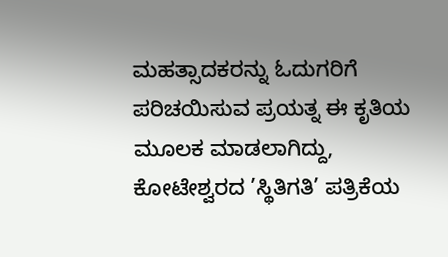ಮಹತ್ಸಾದಕರನ್ನು ಓದುಗರಿಗೆ ಪರಿಚಯಿಸುವ ಪ್ರಯತ್ನ ಈ ಕೃತಿಯ ಮೂಲಕ ಮಾಡಲಾಗಿದ್ದು, ಕೋಟೇಶ್ವರದ ’ಸ್ಥಿತಿಗತಿ’ ಪತ್ರಿಕೆಯ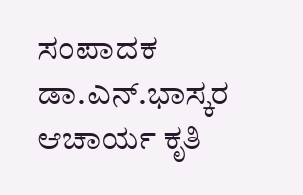ಸಂಪಾದಕ ಡಾ.ಎನ್.ಭಾಸ್ಕರ ಆಚಾರ್ಯ ಕೃತಿ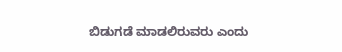ಬಿಡುಗಡೆ ಮಾಡಲಿರುವರು ಎಂದು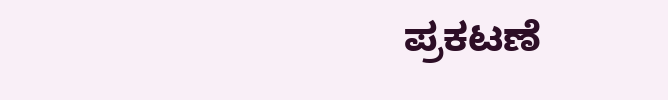ಪ್ರಕಟಣೆ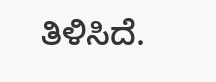ತಿಳಿಸಿದೆ.